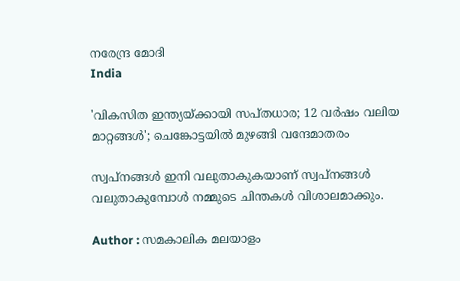നരേന്ദ്ര മോദി
India

'വികസിത ഇന്ത്യയ്ക്കായി സപ്തധാര; 12 വര്‍ഷം വലിയ മാറ്റങ്ങള്‍'; ചെങ്കോട്ടയില്‍ മുഴങ്ങി വന്ദേമാതരം

സ്വപ്നങ്ങള്‍ ഇനി വലുതാകുകയാണ് സ്വപ്നങ്ങള്‍ വലുതാകുമ്പോള്‍ നമ്മുടെ ചിന്തകള്‍ വിശാലമാക്കും.

Author : സമകാലിക മലയാളം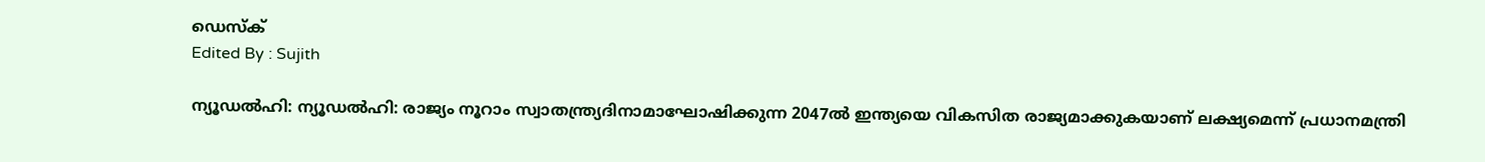ഡെസ്ക്
Edited By : Sujith

ന്യൂഡല്‍ഹി: ന്യൂഡല്‍ഹി: രാജ്യം നൂറാം സ്വാതന്ത്ര്യദിനാമാഘോഷിക്കുന്ന 2047ല്‍ ഇന്ത്യയെ വികസിത രാജ്യമാക്കുകയാണ് ലക്ഷ്യമെന്ന് പ്രധാനമന്ത്രി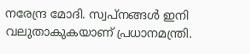നരേന്ദ്ര മോദി. സ്വപ്നങ്ങള്‍ ഇനി വലുതാകുകയാണ് പ്രധാനമന്ത്രി.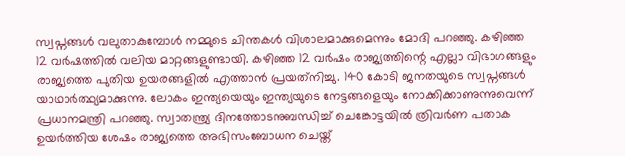സ്വപ്നങ്ങള്‍ വലുതാകുമ്പോള്‍ നമ്മുടെ ചിന്തകള്‍ വിശാലമാക്കുമെന്നും മോദി പറഞ്ഞു. കഴിഞ്ഞ 12 വര്‍ഷത്തില്‍ വലിയ മാറ്റങ്ങളുണ്ടായി. കഴിഞ്ഞ 12 വര്‍ഷം രാജ്യത്തിന്റെ എല്ലാ വിഭാഗങ്ങളും രാജ്യത്തെ പുതിയ ഉയരങ്ങളില്‍ എത്താന്‍ പ്രയത്‌നിച്ചു. 140 കോടി ജനതയുടെ സ്വപ്നങ്ങള്‍ യാഥാര്‍ത്ഥ്യമാക്കുന്നു. ലോകം ഇന്ത്യയെയും ഇന്ത്യയുടെ നേട്ടങ്ങളെയും നോക്കിക്കാണുന്നുവെന്ന് പ്രധാനമന്ത്രി പറഞ്ഞു. സ്വാതന്ത്ര്യ ദിനത്തോടനുബന്ധിച്ച് ചെങ്കോട്ടയില്‍ ത്രിവര്‍ണ പതാക ഉയര്‍ത്തിയ ശേഷം രാജ്യത്തെ അഭിസംബോധന ചെയ്ത്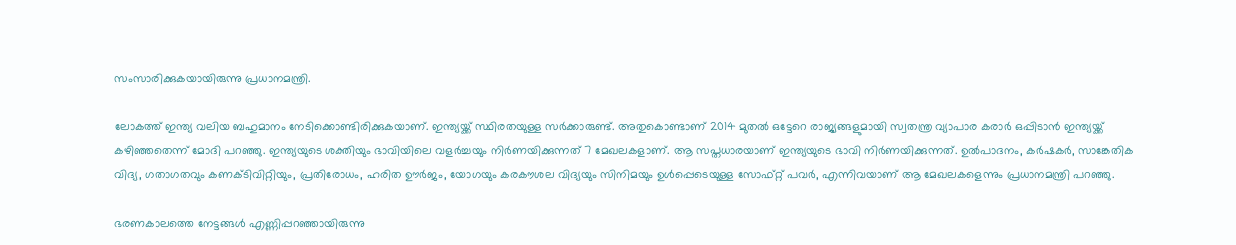സംസാരിക്കുകയായിരുന്നു പ്രധാനമന്ത്രി.

ലോകത്ത് ഇന്ത്യ വലിയ ബഹുമാനം നേടിക്കൊണ്ടിരിക്കുകയാണ്. ഇന്ത്യയ്ക്ക് സ്ഥിരതയുള്ള സർക്കാരുണ്ട്. അതുകൊണ്ടാണ് 2014 മുതൽ ഒട്ടേറെ രാജ്യങ്ങളുമായി സ്വതന്ത്ര വ്യാപാര കരാർ ഒപ്പിടാൻ ഇന്ത്യയ്ക്ക് കഴിഞ്ഞതെന്ന് മോദി പറഞ്ഞു. ഇന്ത്യയുടെ ശക്തിയും ഭാവിയിലെ വളർച്ചയും നിർണയിക്കുന്നത് 7 മേഖലകളാണ്. ആ സപ്തധാരയാണ് ഇന്ത്യയുടെ ഭാവി നിർണയിക്കുന്നത്. ഉൽപാദനം, കർഷകർ, സാങ്കേതിക വിദ്യ, ഗതാഗതവും കണക്ടിവിറ്റിയും, പ്രതിരോധം, ഹരിത ഊർജം, യോഗയും കരകൗശല വിദ്യയും സിനിമയും ഉൾപ്പെടെയുള്ള സോഫ്റ്റ് പവർ, എന്നിവയാണ് ആ മേഖലകളെന്നും പ്രധാനമന്ത്രി പറഞ്ഞു.

ഭരണകാലത്തെ നേട്ടങ്ങള്‍ എണ്ണിപ്പറഞ്ഞായിരുന്നു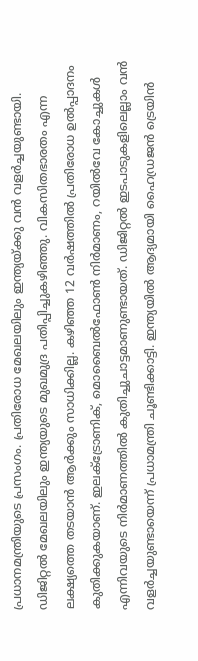പ്രധാനമന്ത്രിയുടെ പ്രസംഗം. പ്രതിരോധ മേഖലയിലും ഇന്ത്യയ്ക്കു വൻ വളർച്ചയുണ്ടായി. ഡിജിറ്റൽ മേഖലയിലും ഇന്ത്യയുടെ മുഖമുദ്ര പതിപ്പിച്ചുകഴിഞ്ഞു. വികസിതഭാരതം എന്ന ലക്ഷ്യത്തെ തടയാൻ ആർക്കും സാധിക്കില്ല. കഴിഞ്ഞ 12 വര്‍ഷത്തില്‍ പ്രതിരോധ ഉല്‍പ്പാദനം കുതിക്കുകയാണ്. ഇലക്ട്രോണിക്, മൊബൈല്‍ഫോണ്‍ നിര്‍മാണം, റയില്‍വേ കോച്ചുകള്‍ എന്നിവയുടെ നിര്‍മാണത്തില്‍ കുതിച്ചുചാട്ടമാണുണ്ടായത്. ഡിജിറ്റല്‍ ഇടപാടുകളിലെല്ലാം വന്‍ വളര്‍ച്ചയുണ്ടായെന്ന് പ്രധാമന്ത്രി ചൂണ്ടിക്കാട്ടി. ഇന്ത്യയിൽ ആദ്യമായി ഹൈഡ്രജൻ ട്രെയിൻ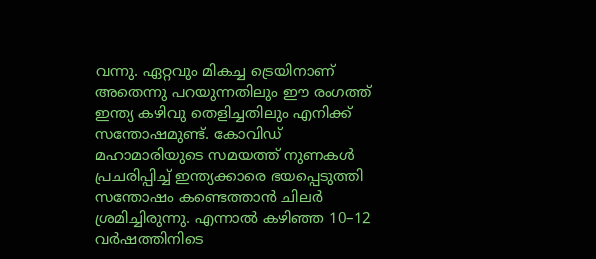വന്നു. ഏറ്റവും മികച്ച ട്രെയിനാണ് അതെന്നു പറയുന്നതിലും ഈ രംഗത്ത് ഇന്ത്യ കഴിവു തെളിച്ചതിലും എനിക്ക് സന്തോഷമുണ്ട്. കോവിഡ് മഹാമാരിയുടെ സമയത്ത് നുണകൾ പ്രചരിപ്പിച്ച് ഇന്ത്യക്കാരെ ഭയപ്പെടുത്തി സന്തോഷം കണ്ടെത്താൻ ചിലർ ശ്രമിച്ചിരുന്നു. എന്നാൽ കഴിഞ്ഞ 10–12 വർഷത്തിനിടെ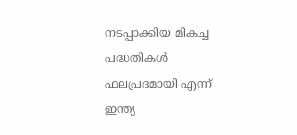നടപ്പാക്കിയ മികച്ച പദ്ധതികൾ ഫലപ്രദമായി എന്ന് ഇന്ത്യ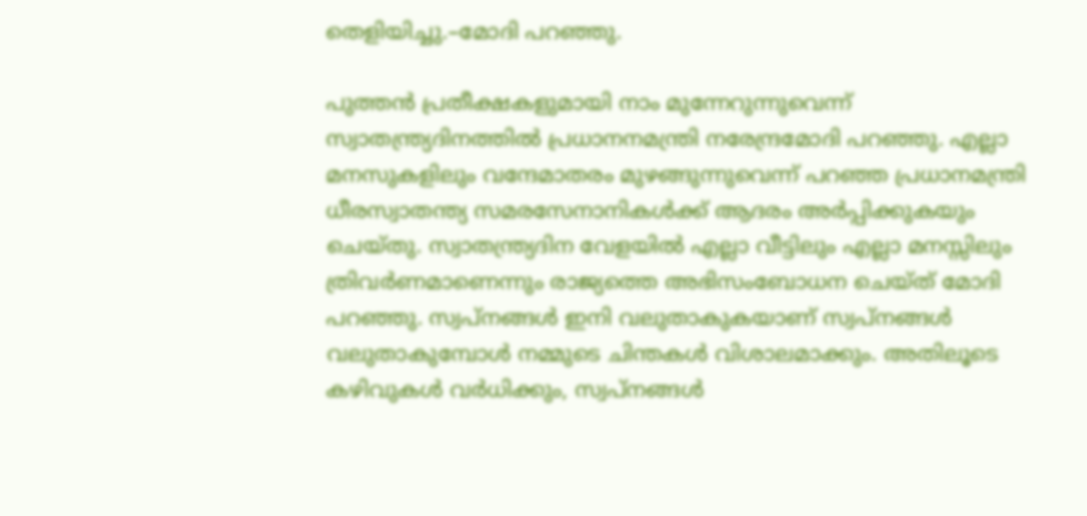തെളിയിച്ചു.–മോദി പറഞ്ഞു.

പുത്തന്‍ പ്രതീക്ഷകളുമായി നാം മുന്നേറുന്നുവെന്ന് സ്വാതന്ത്ര്യദിനത്തില്‍ പ്രധാനനമന്ത്രി നരേന്ദ്രമോദി പറഞ്ഞു. എല്ലാ മനസുകളിലും വന്ദേമാതരം മുഴങ്ങുന്നുവെന്ന് പറഞ്ഞ പ്രധാനമന്ത്രി ധീരസ്വാതന്ത്യ സമരസേനാനികള്‍ക്ക് ആദരം അര്‍പ്പിക്കുകയും ചെയ്തു. സ്വാതന്ത്ര്യദിന വേളയില്‍ എല്ലാ വീട്ടിലും എല്ലാ മനസ്സിലും ത്രിവര്‍ണമാണെന്നും രാജ്യത്തെ അഭിസംബോധന ചെയ്ത് മോദി പറഞ്ഞു. സ്വപ്നങ്ങള്‍ ഇനി വലുതാകുകയാണ് സ്വപ്നങ്ങള്‍ വലുതാകുമ്പോള്‍ നമ്മുടെ ചിന്തകള്‍ വിശാലമാക്കും. അതിലൂടെ കഴിവുകള്‍ വര്‍ധിക്കും, സ്വപ്നങ്ങള്‍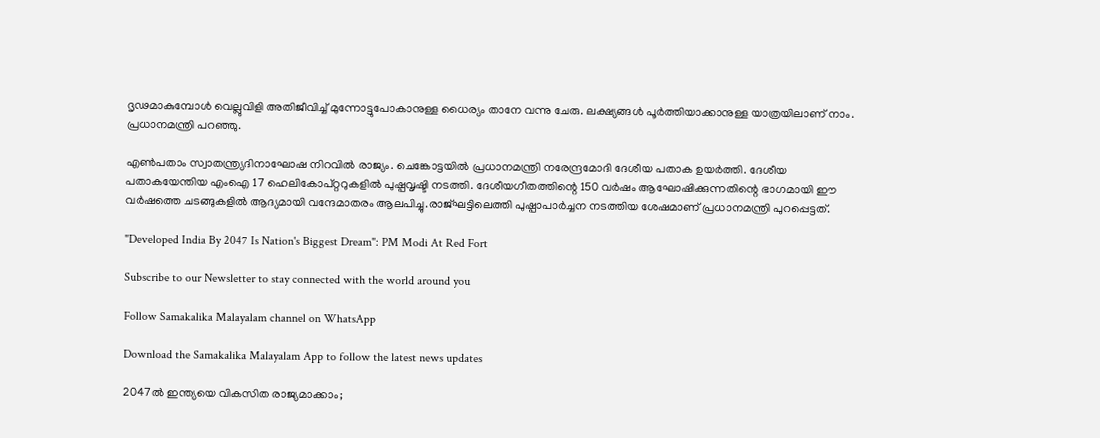ദൃഢമാകുമ്പോള്‍ വെല്ലുവിളി അതിജീവിച്ച് മുന്നോട്ടുപോകാനുള്ള ധൈര്യം താനേ വന്നു ചേരു. ലക്ഷ്യങ്ങള്‍ പൂര്‍ത്തിയാക്കാനുള്ള യാത്രയിലാണ് നാം. പ്രധാനമന്ത്രി പറഞ്ഞു.

എണ്‍പതാം സ്വാതന്ത്ര്യദിനാഘോഷ നിറവില്‍ രാജ്യം. ചെങ്കോട്ടയില്‍ പ്രധാനമന്ത്രി നരേന്ദ്രമോദി ദേശീയ പതാക ഉയര്‍ത്തി. ദേശീയ പതാകയേന്തിയ എംഐ 17 ഹെലികോപ്റ്ററുകളില്‍ പുഷ്പവൃഷ്ടി നടത്തി. ദേശീയഗീതത്തിന്റെ 150 വര്‍ഷം ആഘോഷിക്കുന്നതിന്റെ ഭാഗമായി ഈ വര്‍ഷത്തെ ചടങ്ങുകളില്‍ ആദ്യമായി വന്ദേമാതരം ആലപിച്ചു.രാജ്ഘട്ടിലെത്തി പുഷ്പാപാര്‍ച്ചന നടത്തിയ ശേഷമാണ് പ്രധാനമന്ത്രി പുറപ്പെട്ടത്.

"Developed India By 2047 Is Nation's Biggest Dream": PM Modi At Red Fort

Subscribe to our Newsletter to stay connected with the world around you

Follow Samakalika Malayalam channel on WhatsApp

Download the Samakalika Malayalam App to follow the latest news updates

2047ല്‍ ഇന്ത്യയെ വികസിത രാജ്യമാക്കാം;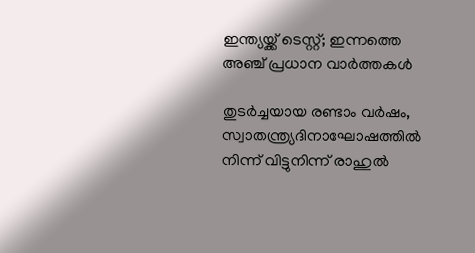ഇന്ത്യയ്ക്ക് ടെസ്റ്റ്; ഇന്നത്തെ അഞ്ച് പ്രധാന വാര്‍ത്തകള്‍

തുടര്‍ച്ചയായ രണ്ടാം വര്‍ഷം, സ്വാതന്ത്ര്യദിനാഘോഷത്തില്‍ നിന്ന് വിട്ടുനിന്ന് രാഹുല്‍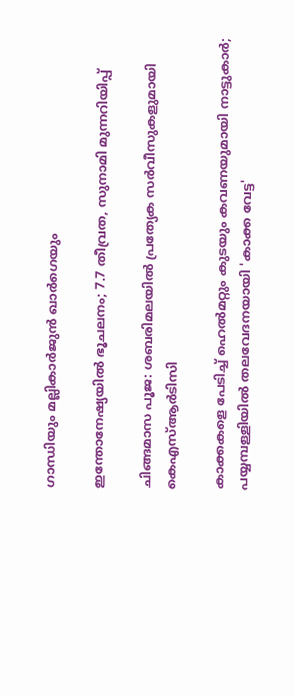ഗാന്ധിയും മല്ലികാര്‍ജുന്‍ ഖാര്‍ഗെയും

ഇന്തോനേഷ്യയില്‍ ഭൂചലനം; 7.7 തീവ്രത, സുനാമി മുന്നറിയിപ്പ്

ചിങ്ങമാസ പൂജ: ശബരിമലയില്‍ പ്രത്യേക സര്‍വീസുകളുമായി കെഎസ്ആര്‍ടിസി

കാക്കകളെ പേടിച്ച് ഹെൽമറ്റും കുടയും കവണയുമായി നാട്ടുകാർ; പയ്യമ്പള്ളിയിൽ തലവേദനയായി 'കാക്ക വേട്ട'